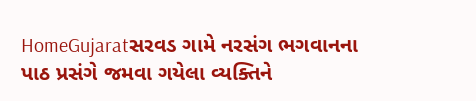HomeGujaratસરવડ ગામે નરસંગ ભગવાનના પાઠ પ્રસંગે જમવા ગયેલા વ્યક્તિને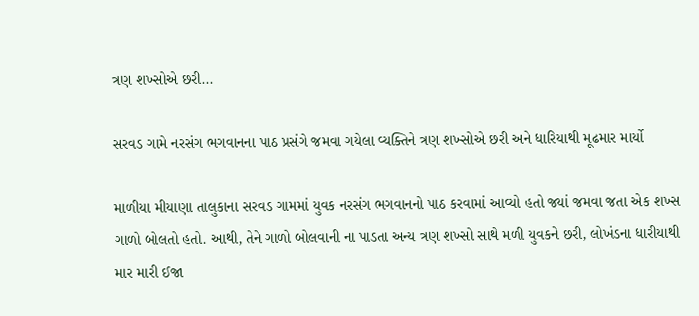ત્રણ શખ્સોએ છરી...

સરવડ ગામે નરસંગ ભગવાનના પાઠ પ્રસંગે જમવા ગયેલા વ્યક્તિને ત્રણ શખ્સોએ છરી અને ધારિયાથી મૂઢમાર માર્યો

માળીયા મીયાણા તાલુકાના સરવડ ગામમાં યુવક નરસંગ ભગવાનનો પાઠ કરવામાં આવ્યો હતો જ્યાં જમવા જતા એક શખ્સ ગાળો બોલતો હતો. આથી, તેને ગાળો બોલવાની ના પાડતા અન્ય ત્રણ શખ્સો સાથે મળી યુવકને છરી, લોખંડના ધારીયાથી માર મારી ઈજા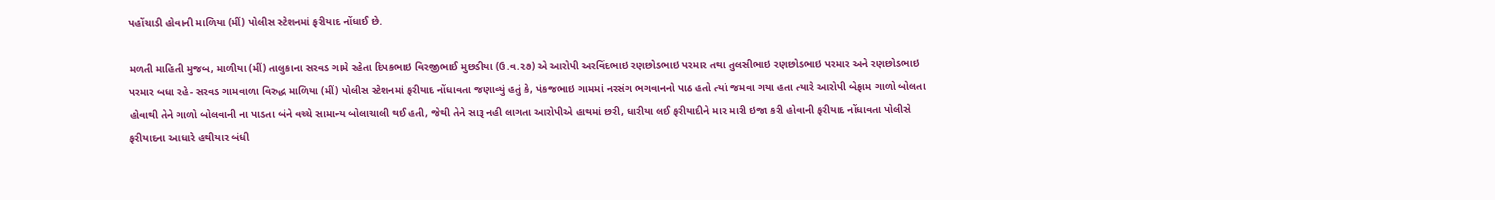પહોંચાડી હોવાની માળિયા (મીં) પોલીસ સ્ટેશનમાં ફરીયાદ નોંધાઈ છે.

મળતી માહિતી મુજબ, માળીયા (મીં) તાલુકાના સરવડ ગામે રહેતા દિપકભાઇ વિરજીભાઈ મુછડીયા (ઉ.વ.૨૭) એ આરોપી અરવિંદભાઇ રણછોડભાઇ પરમાર તથા તુલસીભાઇ રણછોડભાઇ પરમાર અને રણછોડભાઇ પરમાર બધા રહે- સરવડ ગામવાળા વિરુદ્ધ માળિયા (મીં) પોલીસ સ્ટેશનમાં ફરીયાદ નોંધાવતા જણાવ્યું હતું કે, પંકજભાઇ ગામમાં નરસંગ ભગવાનનો પાઠ હતો ત્યાં જમવા ગયા હતા ત્યારે આરોપી બેફામ ગાળો બોલતા હોવાથી તેને ગાળો બોલવાની ના પાડતા બંને વચ્ચે સામાન્ય બોલાચાલી થઈ હતી, જેથી તેને સારૂ નહી લાગતા આરોપીએ હાથમાં છરી, ધારીયા લઈ ફરીયાદીને માર મારી ઇજા કરી હોવાની ફરીયાદ નોંધાવતા પોલીસે ફરીયાદના આધારે હથીયાર બંધી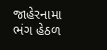જાહેરનામા ભંગ હેઠળ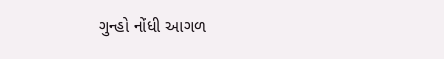ગુન્હો નોંધી આગળ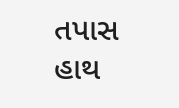તપાસ હાથ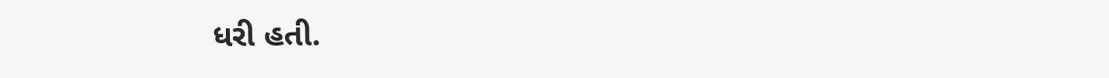ધરી હતી.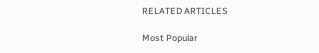RELATED ARTICLES

Most Popular